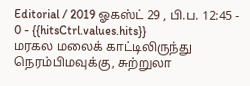Editorial / 2019 ஓகஸ்ட் 29 , பி.ப. 12:45 - 0 - {{hitsCtrl.values.hits}}
மரகல மலைக் காட்டிலிருந்து நெரம்பிமவுக்கு, சுற்றுலா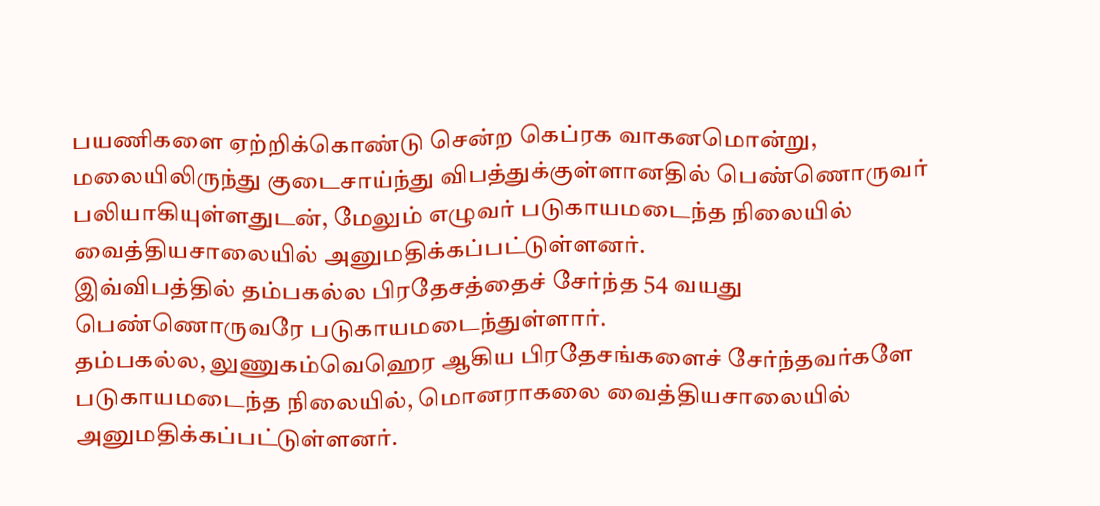பயணிகளை ஏற்றிக்கொண்டு சென்ற கெப்ரக வாகனமொன்று, மலையிலிருந்து குடைசாய்ந்து விபத்துக்குள்ளானதில் பெண்ணொருவர் பலியாகியுள்ளதுடன், மேலும் எழுவர் படுகாயமடைந்த நிலையில் வைத்தியசாலையில் அனுமதிக்கப்பட்டுள்ளனர்.
இவ்விபத்தில் தம்பகல்ல பிரதேசத்தைச் சேர்ந்த 54 வயது பெண்ணொருவரே படுகாயமடைந்துள்ளார்.
தம்பகல்ல, லுணுகம்வெஹெர ஆகிய பிரதேசங்களைச் சேர்ந்தவர்களே படுகாயமடைந்த நிலையில், மொனராகலை வைத்தியசாலையில் அனுமதிக்கப்பட்டுள்ளனர்.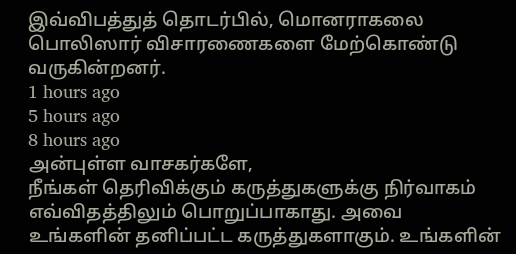இவ்விபத்துத் தொடர்பில், மொனராகலை பொலிஸார் விசாரணைகளை மேற்கொண்டு வருகின்றனர்.
1 hours ago
5 hours ago
8 hours ago
அன்புள்ள வாசகர்களே,
நீங்கள் தெரிவிக்கும் கருத்துகளுக்கு நிர்வாகம் எவ்விதத்திலும் பொறுப்பாகாது. அவை உங்களின் தனிப்பட்ட கருத்துகளாகும். உங்களின்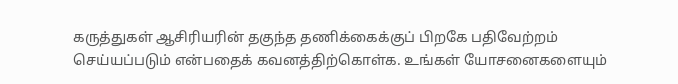கருத்துகள் ஆசிரியரின் தகுந்த தணிக்கைக்குப் பிறகே பதிவேற்றம் செய்யப்படும் என்பதைக் கவனத்திற்கொள்க. உங்கள் யோசனைகளையும்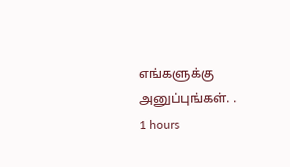எங்களுக்கு அனுப்புங்கள். .
1 hours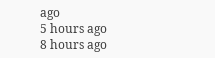ago
5 hours ago
8 hours ago